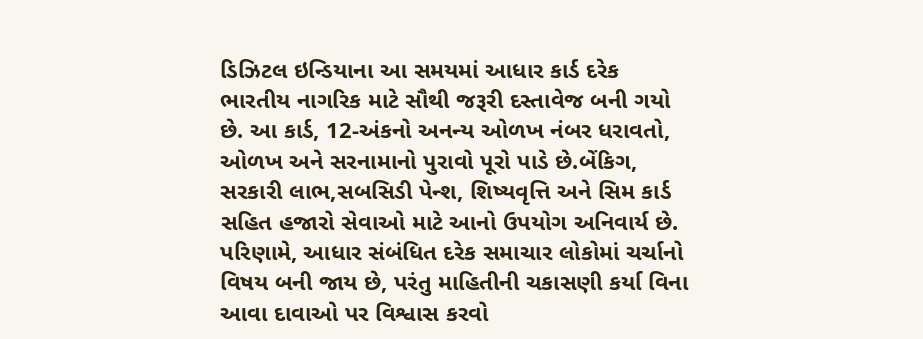ડિઝિટલ ઇન્ડિયાના આ સમયમાં આધાર કાર્ડ દરેક ભારતીય નાગરિક માટે સૌથી જરૂરી દસ્તાવેજ બની ગયો છે. આ કાર્ડ, 12-અંકનો અનન્ય ઓળખ નંબર ધરાવતો, ઓળખ અને સરનામાનો પુરાવો પૂરો પાડે છે.બેંકિગ, સરકારી લાભ,સબસિડી પેન્શ, શિષ્યવૃત્તિ અને સિમ કાર્ડ સહિત હજારો સેવાઓ માટે આનો ઉપયોગ અનિવાર્ય છે. પરિણામે, આધાર સંબંધિત દરેક સમાચાર લોકોમાં ચર્ચાનો વિષય બની જાય છે, પરંતુ માહિતીની ચકાસણી કર્યા વિના આવા દાવાઓ પર વિશ્વાસ કરવો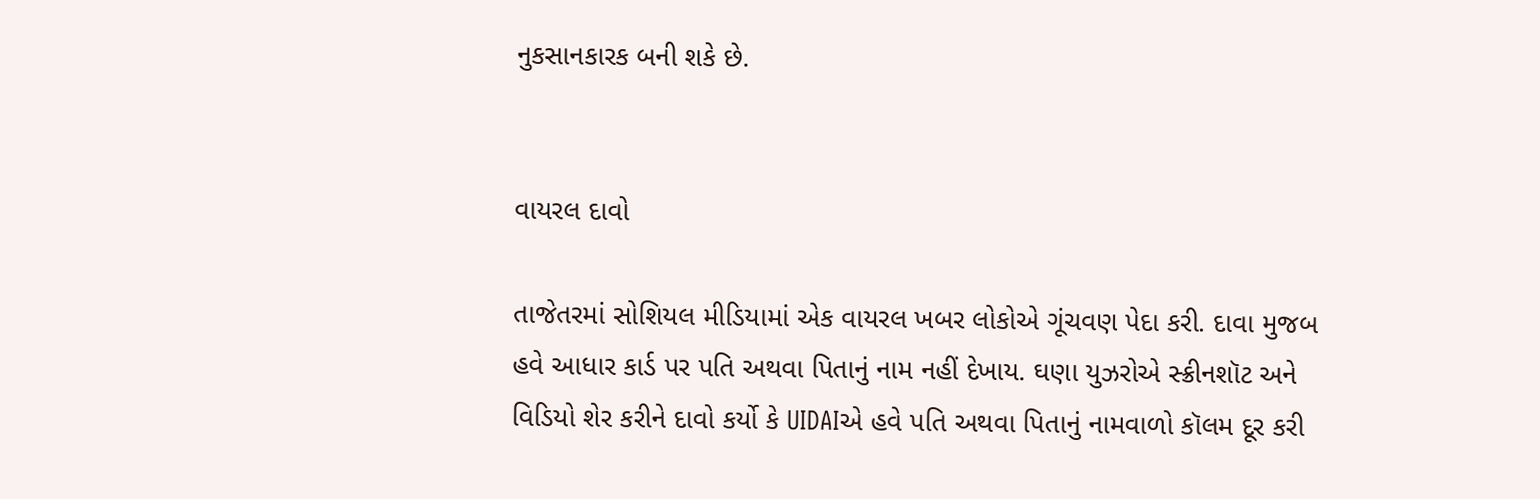નુકસાનકારક બની શકે છે.


વાયરલ દાવો

તાજેતરમાં સોશિયલ મીડિયામાં એક વાયરલ ખબર લોકોએ ગૂંચવણ પેદા કરી. દાવા મુજબ હવે આધાર કાર્ડ પર પતિ અથવા પિતાનું નામ નહીં દેખાય. ઘણા યુઝરોએ સ્ક્રીનશૉટ અને વિડિયો શેર કરીને દાવો કર્યો કે UIDAIએ હવે પતિ અથવા પિતાનું નામવાળો કૉલમ દૂર કરી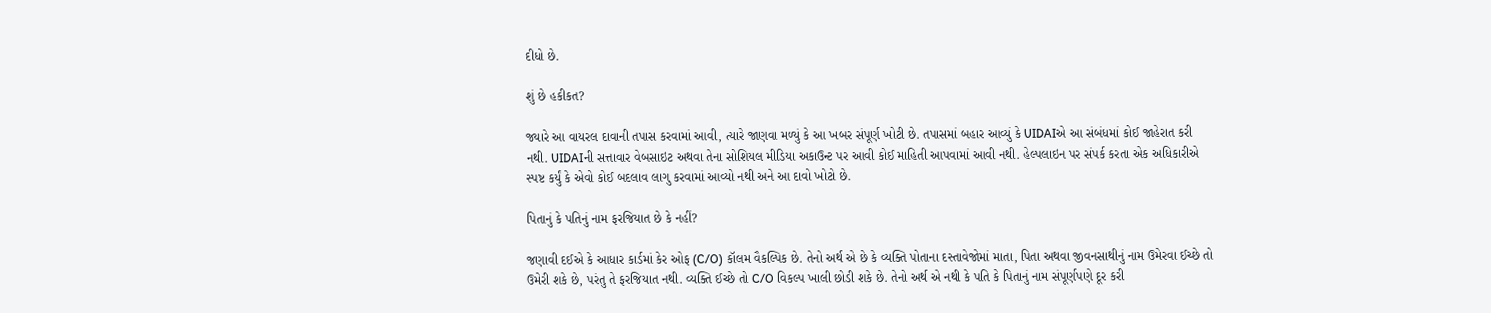દીધો છે.

શું છે હકીકત?

જ્યારે આ વાયરલ દાવાની તપાસ કરવામાં આવી, ત્યારે જાણવા મળ્યું કે આ ખબર સંપૂર્ણ ખોટી છે. તપાસમાં બહાર આવ્યું કે UIDAIએ આ સંબંધમાં કોઈ જાહેરાત કરી નથી. UIDAIની સત્તાવાર વેબસાઇટ અથવા તેના સોશિયલ મીડિયા અકાઉન્ટ પર આવી કોઈ માહિતી આપવામાં આવી નથી. હેલ્પલાઇન પર સંપર્ક કરતા એક અધિકારીએ સ્પષ્ટ કર્યું કે એવો કોઈ બદલાવ લાગુ કરવામાં આવ્યો નથી અને આ દાવો ખોટો છે.

પિતાનું કે પતિનું નામ ફરજિયાત છે કે નહીં?

જણાવી દઈએ કે આધાર કાર્ડમાં કેર ઓફ (C/O) કૉલમ વૈકલ્પિક છે. તેનો અર્થ એ છે કે વ્યક્તિ પોતાના દસ્તાવેજોમાં માતા, પિતા અથવા જીવનસાથીનું નામ ઉમેરવા ઈચ્છે તો ઉમેરી શકે છે, પરંતુ તે ફરજિયાત નથી. વ્યક્તિ ઈચ્છે તો C/O વિકલ્પ ખાલી છોડી શકે છે. તેનો અર્થ એ નથી કે પતિ કે પિતાનું નામ સંપૂર્ણપણે દૂર કરી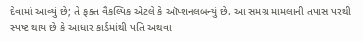દેવામાં આવ્યું છે; તે ફક્ત વૈકલ્પિક એટલે કે ઑપ્શનલબન્યું છે. આ સમગ્ર મામલાની તપાસ પરથી સ્પષ્ટ થાય છે કે આધાર કાર્ડમાંથી પતિ અથવા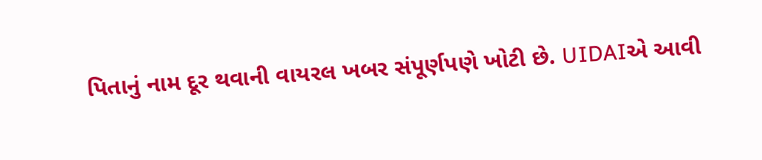પિતાનું નામ દૂર થવાની વાયરલ ખબર સંપૂર્ણપણે ખોટી છે. UIDAIએ આવી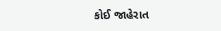કોઈ જાહેરાત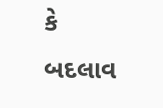કે બદલાવ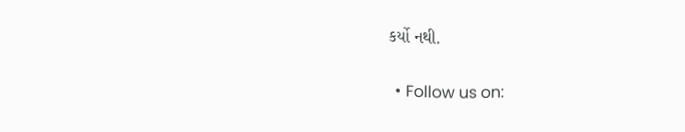કર્યો નથી.


  • Follow us on: